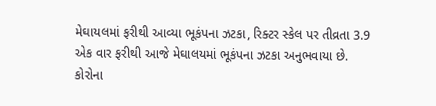મેઘાયલમાં ફરીથી આવ્યા ભૂકંપના ઝટકા, રિક્ટર સ્કેલ પર તીવ્રતા 3.9
એક વાર ફરીથી આજે મેઘાલયમાં ભૂકંપના ઝટકા અનુભવાયા છે.
કોરોના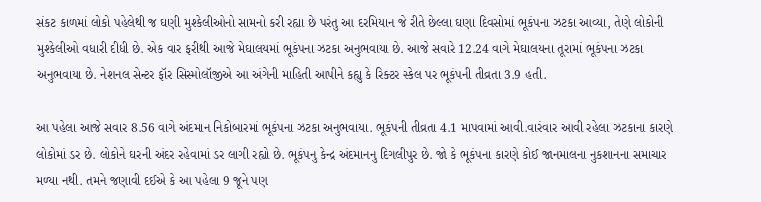સંકટ કાળમાં લોકો પહેલેથી જ ઘણી મુશ્કેલીઓનો સામનો કરી રહ્યા છે પરંતુ આ દરમિયાન જે રીતે છેલ્લા ઘણા દિવસોમાં ભૂકંપના ઝટકા આવ્યા, તેણે લોકોની મુશ્કેલીઓ વધારી દીધી છે. એક વાર ફરીથી આજે મેઘાલયમાં ભૂકંપના ઝટકા અનુભવાયા છે. આજે સવારે 12.24 વાગે મેઘાલયના તૂરામાં ભૂકંપના ઝટકા અનુભવાયા છે. નેશનલ સેન્ટર ફૉર સિસ્મોલૉજીએ આ અંગેની માહિતી આપીને કહ્યુ કે રિક્ટર સ્કેલ પર ભૂકંપની તીવ્રતા 3.9 હતી.

આ પહેલા આજે સવાર 8.56 વાગે અંદમાન નિકોબારમાં ભૂકંપના ઝટકા અનુભવાયા. ભૂકંપની તીવ્રતા 4.1 માપવામાં આવી.વારંવાર આવી રહેલા ઝટકાના કારણે લોકોમાં ડર છે. લોકોને ઘરની અંદર રહેવામાં ડર લાગી રહ્યો છે. ભૂકંપનુ કેન્દ્ર અંદમાનનુ દિગલીપુર છે. જો કે ભૂકંપના કારણે કોઈ જાનમાલના નુકશાનના સમાચાર મળ્યા નથી. તમને જણાવી દઈએ કે આ પહેલા 9 જૂને પણ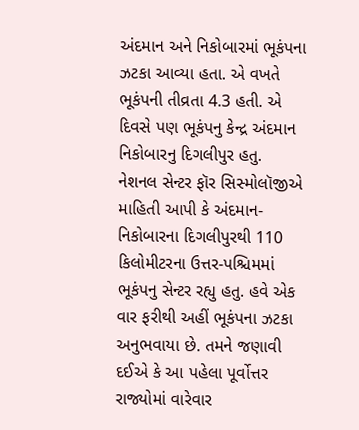અંદમાન અને નિકોબારમાં ભૂકંપના ઝટકા આવ્યા હતા. એ વખતે ભૂકંપની તીવ્રતા 4.3 હતી. એ દિવસે પણ ભૂકંપનુ કેન્દ્ર અંદમાન નિકોબારનુ દિગલીપુર હતુ.
નેશનલ સેન્ટર ફૉર સિસ્મોલૉજીએ માહિતી આપી કે અંદમાન-નિકોબારના દિગલીપુરથી 110 કિલોમીટરના ઉત્તર-પશ્ચિમમાં ભૂકંપનુ સેન્ટર રહ્યુ હતુ. હવે એક વાર ફરીથી અહીં ભૂકંપના ઝટકા અનુભવાયા છે. તમને જણાવી દઈએ કે આ પહેલા પૂર્વોત્તર રાજ્યોમાં વારેવાર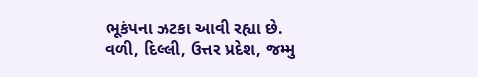ભૂકંપના ઝટકા આવી રહ્યા છે. વળી, દિલ્લી, ઉત્તર પ્રદેશ, જમ્મુ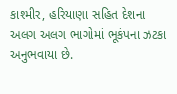કાશ્મીર, હરિયાણા સહિત દેશના અલગ અલગ ભાગોમાં ભૂકંપના ઝટકા અનુભવાયા છે.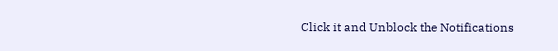Click it and Unblock the Notifications